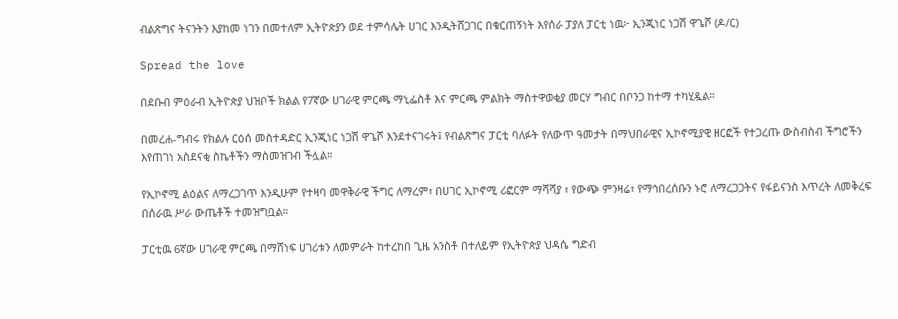ብልጽግና ትናንትን እያከመ ነገን በመተለም ኢትዮጵያን ወደ ተምሳሌት ሀገር እንዲትሸጋገር በቁርጠኝነት እየሰራ ፓያለ ፓርቲ ነዉ፦ ኢንጂነር ነጋሽ ዋጌሾ (ዶ/ር)

Spread the love

በደቡብ ምዕራብ ኢትዮጵያ ህዝቦች ክልል የ7ኛው ሀገራዊ ምርጫ ማኒፌስቶ እና ምርጫ ምልክት ማስተዋወቂያ መርሃ ግብር በቦንጋ ከተማ ተካሂዷል።

በመረሐ-ግብሩ የክልሉ ርዕሰ መስተዳድር ኢንጂነር ነጋሽ ዋጌሾ እንደተናገሩት፤ የብልጽግና ፓርቲ ባለፉት የለውጥ ዓመታት በማህበራዊና ኢኮኖሚያዊ ዘርፎች የተጋረጡ ውስብስብ ችግሮችን እየጠገነ አስደናቂ ስኬቶችን ማስመዝገብ ችሏል።

የኢኮኖሚ ልዕልና ለማረጋገጥ እንዲሁም የተዛባ መዋቅራዊ ችግር ለማረም፣ በሀገር ኢኮኖሚ ሪፎርም ማሻሻያ ፣ የውጭ ምንዛሬ፣ የማኅበረሰቡን ኑሮ ለማረጋጋትና የፋይናንስ እጥረት ለመቅረፍ በሰራዉ ሥራ ውጤቶች ተመዝግቧል።

ፓርቲዉ 6ኛው ሀገራዊ ምርጫ በማሸነፍ ሀገሪቱን ለመምራት ከተረከበ ጊዜ አንስቶ በተለይም የኢትዮጵያ ህዳሴ ግድብ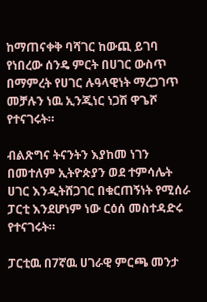ከማጠናቀቅ ባሻገር ከውጪ ይገባ የነበረው ሰንዴ ምርት በሀገር ውስጥ በማምረት የሀገር ሉዓላዊነት ማረጋገጥ መቻሉን ነዉ ኢንጂነር ነጋሽ ዋጌሾ የተናገሩት።

ብልጽግና ትናንትን እያከመ ነገን በመተለም ኢትዮጵያን ወደ ተምሳሌት ሀገር እንዲትሸጋገር በቁርጠኝነት የሚሰራ ፓርቲ እንደሆነም ነው ርዕሰ መስተዳድሩ የተናገሩት።

ፓርቲዉ በ7ኛዉ ሀገራዊ ምርጫ መንታ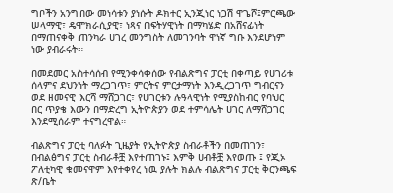ግቦችን አንግበው መነሳቱን ያነሱት ዶክተር ኢንጂነር ነጋሽ ዋጌሾ፤ምርጫው ሠላማዊ፣ ዴሞክራሲያዊ፣ ነጻና በፍትሃዊነት በማካሄድ በአሸናፊነት በማጠናቀቅ ጠንካራ ሀገረ መንግስት ለመገንባት ዋነኛ ግቡ እንደሆነም ነው ያብራሩት።

በመደመር አስተሳሰብ የሚንቀሳቀሰው የብልጽግና ፓርቲ በቀጣይ የሀገሪቱ ሰላምና ደህንነት ማረጋገጥ፣ ምርትና ምርታማነት እንዲረጋገጥ ግብርናን ወደ ዘመናዊ እርሻ ማሸጋገር፣ የሀገርቱን ሉዓላዊነት የሚያስከብር የባህር በር ጥያቄ እውን በማድረግ ኢትዮጵያን ወደ ተምሳሌት ሀገር ለማሸጋገር እንደሚሰራም ተናግረዋል።

ብልጽግና ፓርቲ ባለፉት ጊዜያት የኢትዮጵያ ስብራቶችን በመጠገን፣ በብልፅግና ፓርቲ ስብራቶቿ እየተጠገኑ፤ እምቅ ሀብቶቿ እየወጡ ፤ የጂኦ ፖለቲካዊ ቁመናዋም እየተቀየረ ነዉ ያሉት ክልሉ ብልጽግና ፓርቲ ቅርንጫፍ ጽ/ቤት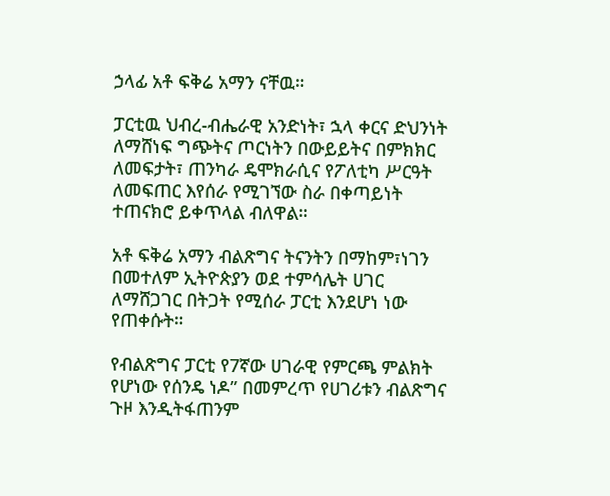ኃላፊ አቶ ፍቅሬ አማን ናቸዉ።

ፓርቲዉ ህብረ-ብሔራዊ አንድነት፣ ኋላ ቀርና ድህንነት ለማሸነፍ ግጭትና ጦርነትን በውይይትና በምክክር ለመፍታት፣ ጠንካራ ዴሞክራሲና የፖለቲካ ሥርዓት ለመፍጠር እየሰራ የሚገኘው ስራ በቀጣይነት ተጠናክሮ ይቀጥላል ብለዋል።

አቶ ፍቅሬ አማን ብልጽግና ትናንትን በማከም፣ነገን በመተለም ኢትዮጵያን ወደ ተምሳሌት ሀገር ለማሸጋገር በትጋት የሚሰራ ፓርቲ እንደሆነ ነው የጠቀሱት።

የብልጽግና ፓርቲ የ7ኛው ሀገራዊ የምርጫ ምልክት የሆነው የሰንዴ ነዶ” በመምረጥ የሀገሪቱን ብልጽግና ጉዞ እንዲትፋጠንም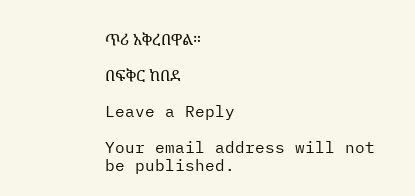ጥሪ አቅረበዋል።

በፍቅር ከበደ

Leave a Reply

Your email address will not be published.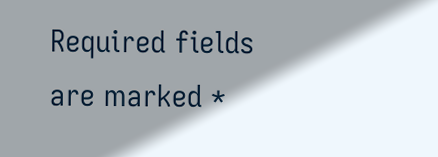Required fields are marked *